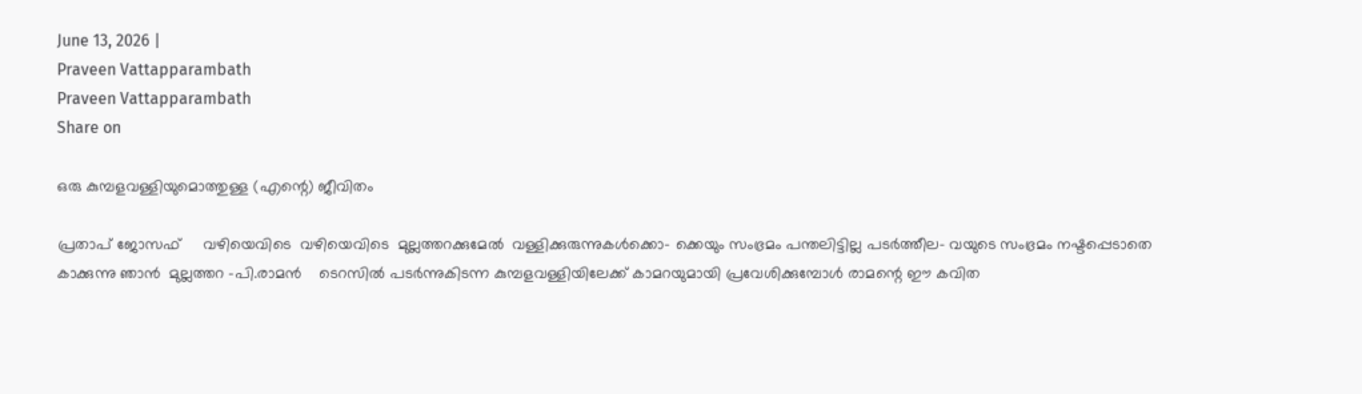June 13, 2026 |
Praveen Vattapparambath
Praveen Vattapparambath
Share on

ഒരു കുമ്പളവള്ളിയുമൊത്തുള്ള (എന്റെ) ജീവിതം

പ്രതാപ് ജോസഫ്     വഴിയെവിടെ  വഴിയെവിടെ  മുല്ലത്തറക്കുമേല്‍  വള്ളിക്കുരുന്നുകള്‍ക്കൊ- ക്കെയും സംഭ്രമം പന്തലിട്ടില്ല പടര്‍ത്തീല- വയുടെ സംഭ്രമം നഷ്ടപ്പെടാതെ കാക്കുന്നു ഞാന്‍  മുല്ലത്തറ -പി.രാമന്‍    ടെറസില്‍ പടര്‍ന്നുകിടന്ന കുമ്പളവള്ളിയിലേക്ക് കാമറയുമായി പ്രവേശിക്കുമ്പോള്‍ രാമന്റെ ഈ കവിത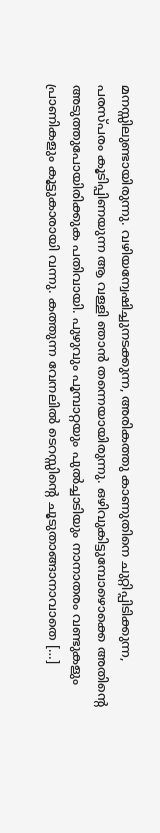മനസ്സിലുണ്ടായിരുന്നു. വഴിയന്വേഷിച്ചുനടക്കുന്ന, അരികത്തു കാണുതിനെ ചുറ്റിപ്പിടിക്കുന്ന, പരസ്പരം കൂടിപ്പിണയുന്ന ആ വള്ളി ഞാന്‍ തന്നെയായിരുന്നു. ഒഴിവുകിട്ടുമ്പോഴൊക്കെ അതിന്റെ അടുത്തുപോയിരിക്കുക പതിവായി. പുഴുവും പൂമ്പാറ്റയും പുല്‍ച്ചാടിയും നാനാതരം വണ്ടുകളും പ്രാണികളും കൂട്ടുകാരായി വന്നു. കത്തുന്ന വേനലില്‍ ടെറസ്സിന്റെ ചൂടുതാങ്ങാനാവാതെ […]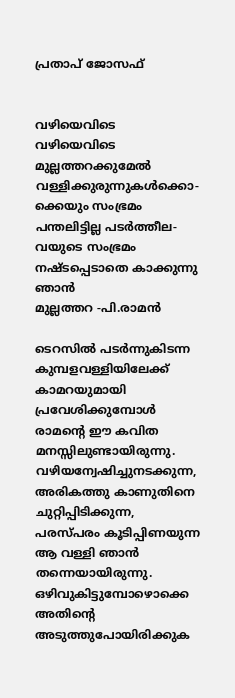പ്രതാപ് ജോസഫ്


വഴിയെവിടെ
വഴിയെവിടെ
മുല്ലത്തറക്കുമേല്‍
വള്ളിക്കുരുന്നുകള്‍ക്കൊ-
ക്കെയും സംഭ്രമം
പന്തലിട്ടില്ല പടര്‍ത്തീല-
വയുടെ സംഭ്രമം
നഷ്ടപ്പെടാതെ കാക്കുന്നു ഞാന്‍
മുല്ലത്തറ -പി.രാമന്‍

ടെറസില്‍ പടര്‍ന്നുകിടന്ന കുമ്പളവള്ളിയിലേക്ക് കാമറയുമായി പ്രവേശിക്കുമ്പോള്‍ രാമന്റെ ഈ കവിത മനസ്സിലുണ്ടായിരുന്നു. വഴിയന്വേഷിച്ചുനടക്കുന്ന, അരികത്തു കാണുതിനെ ചുറ്റിപ്പിടിക്കുന്ന, പരസ്പരം കൂടിപ്പിണയുന്ന ആ വള്ളി ഞാന്‍ തന്നെയായിരുന്നു. ഒഴിവുകിട്ടുമ്പോഴൊക്കെ അതിന്റെ അടുത്തുപോയിരിക്കുക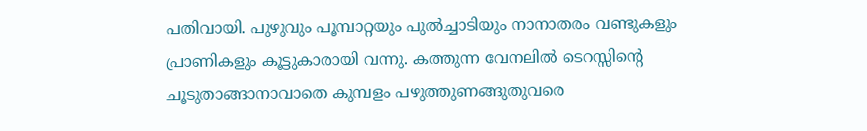പതിവായി. പുഴുവും പൂമ്പാറ്റയും പുല്‍ച്ചാടിയും നാനാതരം വണ്ടുകളും പ്രാണികളും കൂട്ടുകാരായി വന്നു. കത്തുന്ന വേനലില്‍ ടെറസ്സിന്റെ ചൂടുതാങ്ങാനാവാതെ കുമ്പളം പഴുത്തുണങ്ങുതുവരെ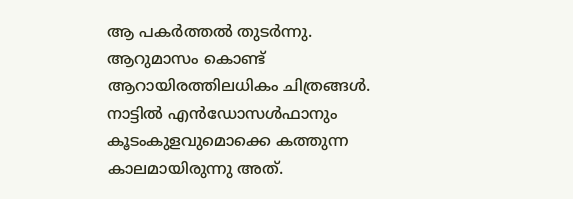ആ പകര്‍ത്തല്‍ തുടര്‍ന്നു. ആറുമാസം കൊണ്ട് ആറായിരത്തിലധികം ചിത്രങ്ങള്‍. നാട്ടില്‍ എന്‍ഡോസള്‍ഫാനും കൂടംകുളവുമൊക്കെ കത്തുന്ന കാലമായിരുന്നു അത്.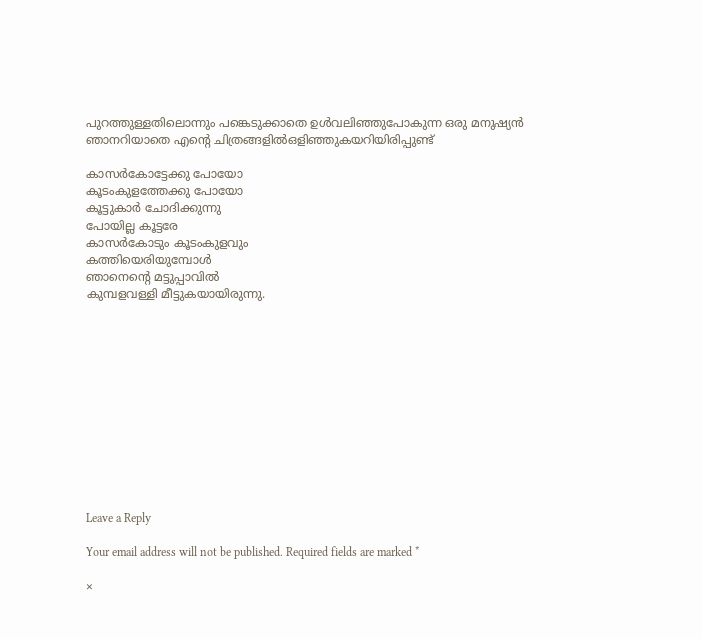പുറത്തുള്ളതിലൊന്നും പങ്കെടുക്കാതെ ഉള്‍വലിഞ്ഞുപോകുന്ന ഒരു മനുഷ്യന്‍ ഞാനറിയാതെ എന്റെ ചിത്രങ്ങളില്‍ഒളിഞ്ഞുകയറിയിരിപ്പുണ്ട്

കാസര്‍കോട്ടേക്കു പോയോ
കൂടംകുളത്തേക്കു പോയോ
കൂട്ടുകാര്‍ ചോദിക്കുന്നു
പോയില്ല കൂട്ടരേ
കാസര്‍കോടും കൂടംകുളവും
കത്തിയെരിയുമ്പോള്‍
ഞാനെന്റെ മട്ടുപ്പാവില്‍
കുമ്പളവള്ളി മീട്ടുകയായിരുന്നു.












Leave a Reply

Your email address will not be published. Required fields are marked *

×